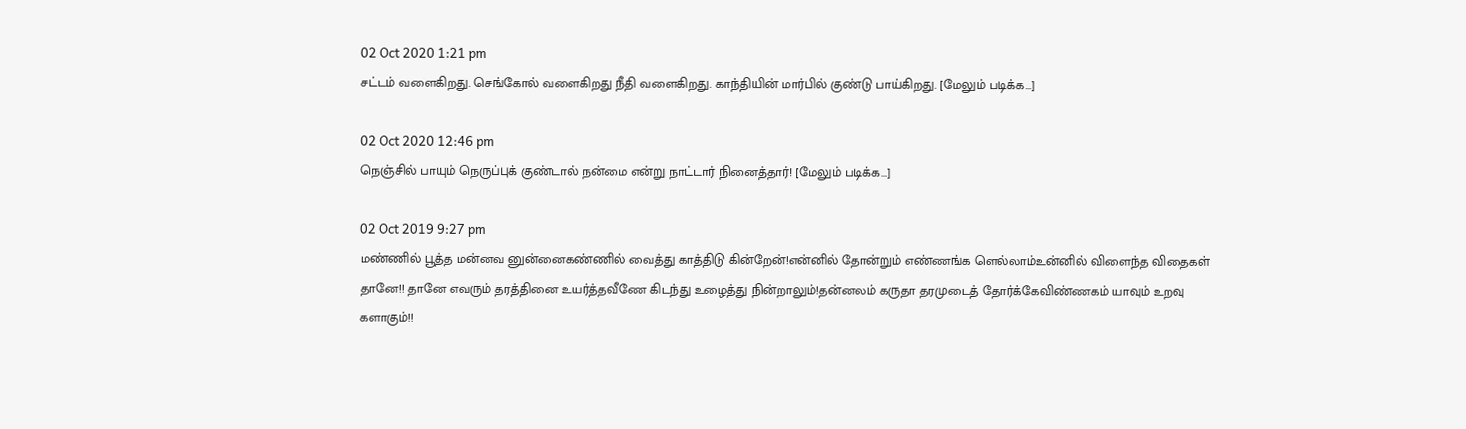02 Oct 2020 1:21 pm
சட்டம் வளைகிறது. செங்கோல் வளைகிறது நீதி வளைகிறது. காந்தியின் மார்பில் குண்டு பாய்கிறது. [மேலும் படிக்க...]

02 Oct 2020 12:46 pm
நெஞ்சில் பாயும் நெருப்புக் குண்டால் நன்மை என்று நாட்டார் நினைத்தார்! [மேலும் படிக்க...]

02 Oct 2019 9:27 pm
மண்ணில் பூத்த மன்னவ னுன்னைகண்ணில் வைத்து காத்திடு கின்றேன்!என்னில் தோன்றும் எண்ணங்க ளெல்லாம்உன்னில் விளைந்த விதைகள் தானே!! தானே எவரும் தரத்தினை உயர்த்தவீணே கிடந்து உழைத்து நின்றாலும்!தன்னலம் கருதா தரமுடைத் தோர்க்கேவிண்ணகம் யாவும் உறவு களாகும்!!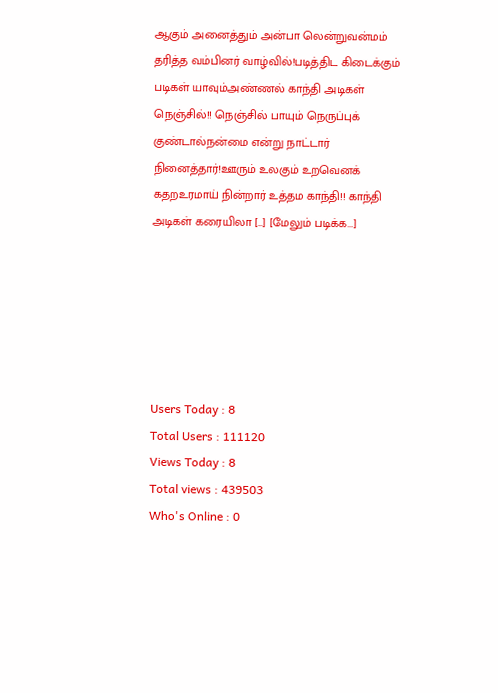ஆகும் அனைத்தும் அன்பா லென்றுவன்மம் தரித்த வம்பினர் வாழ்வில்!படித்திட கிடைக்கும் படிகள் யாவும்அண்ணல் காந்தி அடிகள் நெஞ்சில்!! நெஞ்சில் பாயும் நெருப்புக் குண்டால்நன்மை என்று நாட்டார் நினைத்தார்!ஊரும் உலகும் உறவெனக் கதறஉரமாய் நின்றார் உத்தம காந்தி!! காந்தி அடிகள் கரையிலா […] [மேலும் படிக்க...]






Users Today : 8
Total Users : 111120
Views Today : 8
Total views : 439503
Who's Online : 0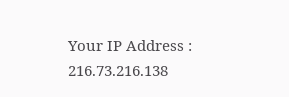Your IP Address : 216.73.216.138